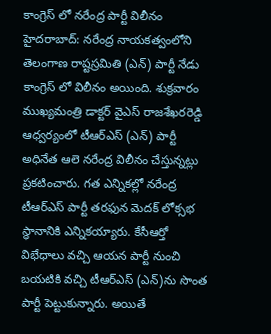కాంగ్రెస్ లో నరేంద్ర పార్టీ విలీనం
హైదరాబాద్: నరేంద్ర నాయకత్వంలోని తెలంగాణ రాష్టస్రమితి (ఎన్) పార్టీ నేడు కాంగ్రెస్ లో విలీనం అయింది. శుక్రవారం ముఖ్యమంత్రి డాక్టర్ వైఎస్ రాజశేఖరరెడ్డి ఆధ్వర్యంలో టీఆర్ఎస్ (ఎన్) పార్టీ అధినేత ఆలె నరేంద్ర విలీనం చేస్తున్నట్లు ప్రకటించారు. గత ఎన్నికల్లో నరేంద్ర టీఆర్ఎస్ పార్టీ తరఫున మెదక్ లోక్సభ స్ధానానికి ఎన్నికయ్యారు. కేసీఆర్తో విభేధాలు వచ్చి ఆయన పార్టీ నుంచి బయటికి వచ్చి టీఆర్ఎస్ (ఎన్)ను సొంత పార్టీ పెట్టుకున్నారు. అయితే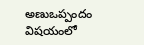అణుఒప్పందం విషయంలో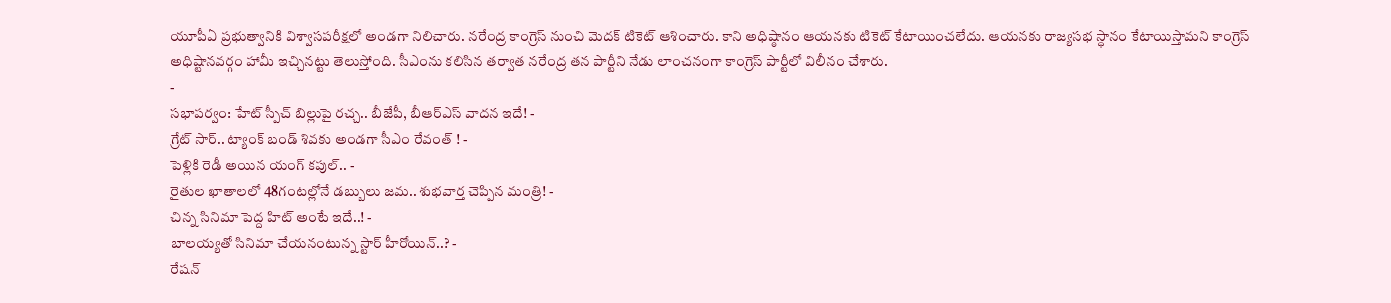యూపీఏ ప్రభుత్వానికి విశ్వాసపరీక్షలో అండగా నిలిచారు. నరేంద్ర కాంగ్రెస్ నుంచి మెదక్ టికెట్ ఆశించారు. కాని అధిష్ఠానం ఆయనకు టికెట్ కేటాయించలేదు. ఆయనకు రాజ్యసభ స్ధానం కేటాయిస్తామని కాంగ్రెస్ అధిష్టానవర్గం హామీ ఇచ్చినట్టు తెలుస్తోంది. సీఎంను కలిసిన తర్వాత నరేంద్ర తన పార్టీని నేడు లాంచనంగా కాంగ్రెస్ పార్టీలో విలీనం చేశారు.
-
సభాపర్వం: హేట్ స్పీచ్ బిల్లుపై రచ్చ.. బీజేపీ, బీఆర్ఎస్ వాదన ఇదే! -
గ్రేట్ సార్.. ట్యాంక్ బండ్ శివకు అండగా సీఎం రేవంత్ ! -
పెళ్లికి రెడీ అయిన యంగ్ కపుల్.. -
రైతుల ఖాతాలలో 48గంటల్లోనే డబ్బులు జమ.. శుభవార్త చెప్పిన మంత్రి! -
చిన్న సినిమా పెద్ద హిట్ అంటే ఇదే..! -
బాలయ్యతో సినిమా చేయనంటున్న స్టార్ హీరోయిన్..? -
రేషన్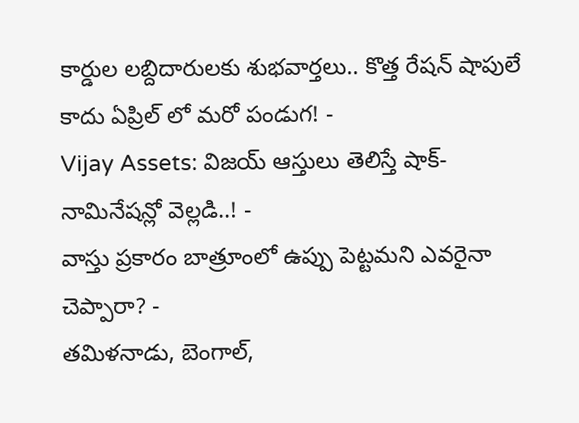కార్డుల లబ్దిదారులకు శుభవార్తలు.. కొత్త రేషన్ షాపులే కాదు ఏప్రిల్ లో మరో పండుగ! -
Vijay Assets: విజయ్ ఆస్తులు తెలిస్తే షాక్- నామినేషన్లో వెల్లడి..! -
వాస్తు ప్రకారం బాత్రూంలో ఉప్పు పెట్టమని ఎవరైనా చెప్పారా? -
తమిళనాడు, బెంగాల్,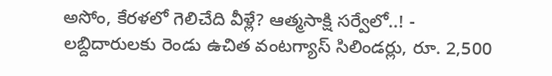అసోం, కేరళలో గెలిచేది వీళ్లే? ఆత్మసాక్షి సర్వేలో..! -
లబ్దిదారులకు రెండు ఉచిత వంటగ్యాస్ సిలిండర్లు, రూ. 2,500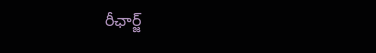రీఛార్జ్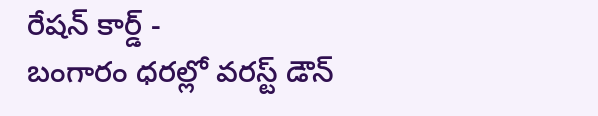రేషన్ కార్డ్ -
బంగారం ధరల్లో వరస్ట్ డౌన్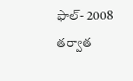ఫాల్- 2008 తర్వాత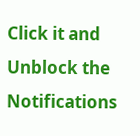Click it and Unblock the Notifications